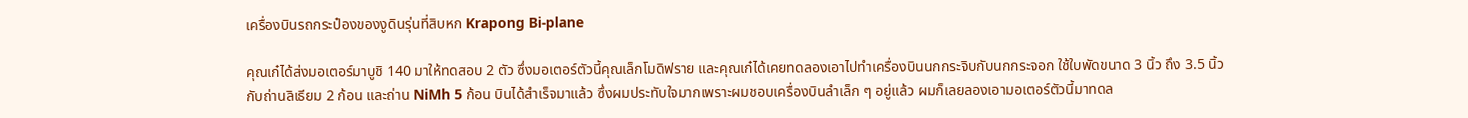เครื่องบินรถกระป๋องของงูดินรุ่นที่สิบหก Krapong Bi-plane

คุณเก๋ได้ส่งมอเตอร์มาบูชิ 140 มาให้ทดสอบ 2 ตัว ซึ่งมอเตอร์ตัวนี้คุณเล็กโมดิฟราย และคุณเก๋ได้เคยทดลองเอาไปทำเครื่องบินนกกระจิบกับนกกระจอก ใช้ใบพัดขนาด 3 นิ้ว ถึง 3.5 นิ้ว กับถ่านลิเธียม 2 ก้อน และถ่าน NiMh 5 ก้อน บินได้สำเร็จมาแล้ว ซึ่งผมประทับใจมากเพราะผมชอบเครื่องบินลำเล็ก ๆ อยู่แล้ว ผมก็เลยลองเอามอเตอร์ตัวนี้มาทดล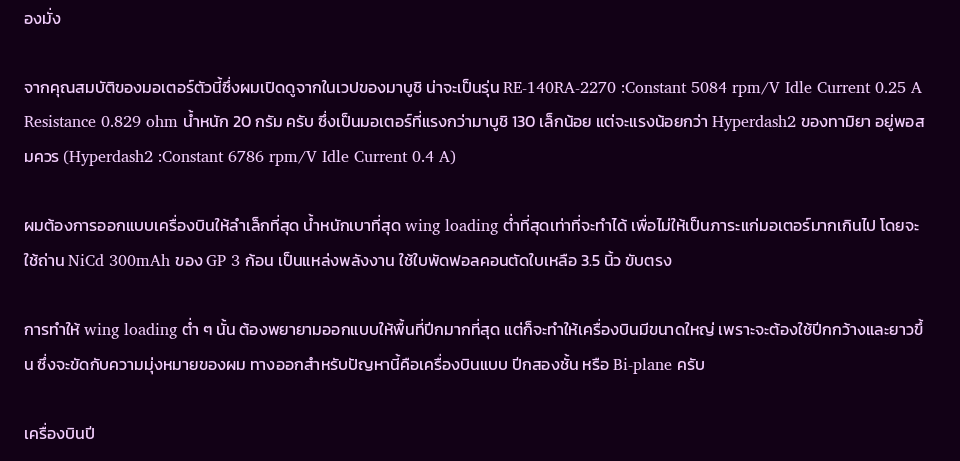องมั่ง

จากคุณสมบัติของมอเตอร์ตัวนี้ซึ่งผมเปิดดูจากในเวปของมาบูชิ น่าจะเป็นรุ่น RE-140RA-2270 :Constant 5084 rpm/V Idle Current 0.25 A Resistance 0.829 ohm น้ำหนัก 20 กรัม ครับ ซึ่งเป็นมอเตอร์ที่แรงกว่ามาบูชิ 130 เล็กน้อย แต่จะแรงน้อยกว่า Hyperdash2 ของทามิยา อยู่พอสมควร (Hyperdash2 :Constant 6786 rpm/V Idle Current 0.4 A)

ผมต้องการออกแบบเครื่องบินให้ลำเล็กที่สุด น้ำหนักเบาที่สุด wing loading ต่ำที่สุดเท่าที่จะทำได้ เพื่อไม่ให้เป็นภาระแก่มอเตอร์มากเกินไป โดยจะใช้ถ่าน NiCd 300mAh ของ GP 3 ก้อน เป็นแหล่งพลังงาน ใช้ใบพัดฟอลคอนตัดใบเหลือ 3.5 นิ้ว ขับตรง

การทำให้ wing loading ต่ำ ๆ นั้น ต้องพยายามออกแบบให้พื้นที่ปีกมากที่สุด แต่ก็จะทำให้เครื่องบินมีขนาดใหญ่ เพราะจะต้องใช้ปีกกว้างและยาวขึ้น ซึ่งจะขัดกับความมุ่งหมายของผม ทางออกสำหรับปัญหานี้คือเครื่องบินแบบ ปีกสองชั้น หรือ Bi-plane ครับ

เครื่องบินปี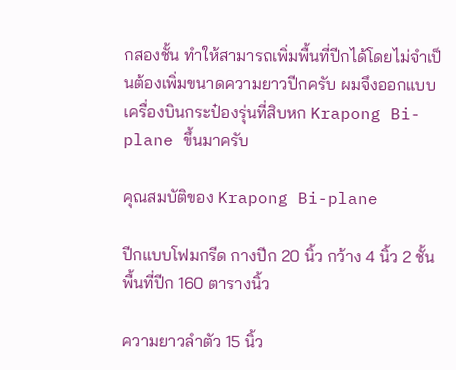กสองชั้น ทำให้สามารถเพิ่มพื้นที่ปีกได้โดยไม่จำเป็นต้องเพิ่มขนาดความยาวปีกครับ ผมจึงออกแบบเครื่องบินกระป๋องรุ่นที่สิบหก Krapong Bi-plane ขึ้นมาครับ

คุณสมบัติของ Krapong Bi-plane

ปีกแบบโฟมกรีด กางปีก 20 นิ้ว กว้าง 4 นิ้ว 2 ชั้น พื้นที่ปีก 160 ตารางนิ้ว

ความยาวลำตัว 15 นิ้ว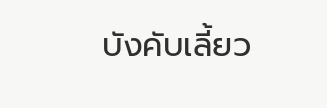บังคับเลี้ยว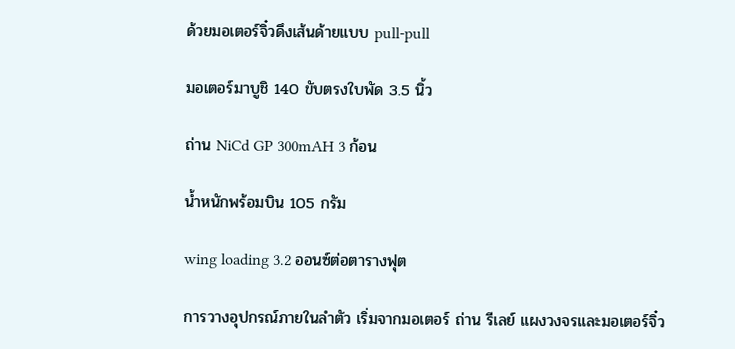ด้วยมอเตอร์จิ๋วดึงเส้นด้ายแบบ pull-pull

มอเตอร์มาบูชิ 140 ขับตรงใบพัด 3.5 นิ้ว

ถ่าน NiCd GP 300mAH 3 ก้อน

น้ำหนักพร้อมบิน 105 กรัม

wing loading 3.2 ออนซ์ต่อตารางฟุต

การวางอุปกรณ์ภายในลำตัว เริ่มจากมอเตอร์ ถ่าน รีเลย์ แผงวงจรและมอเตอร์จิ๋ว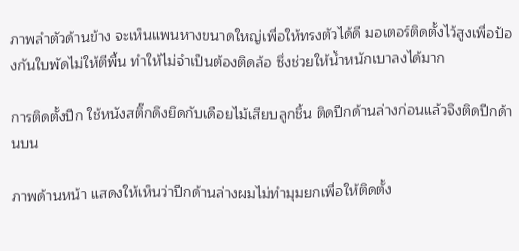ภาพลำตัวด้านข้าง จะเห็นแพนหางขนาดใหญ่เพื่อให้ทรงตัวได้ดี มอเตอร์ติดตั้งไว้สูงเพื่อป้องกันใบพัดไม่ให้ตีพื้น ทำให้ไม่จำเป็นต้องติดล้อ ซึ่งช่วยให้น้ำหนักเบาลงได้มาก

การติดตั้งปีก ใช้หนังสติ๊กดึงยึดกับเดือยไม้เสียบลูกชิ้น ติดปีกด้านล่างก่อนแล้วจึงติดปีกด้านบน

ภาพด้านหน้า แสดงให้เห็นว่าปีกด้านล่างผมไม่ทำมุมยกเพื่อให้ติดตั้ง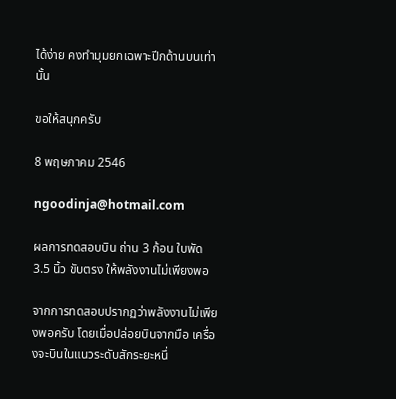ได้ง่าย คงทำมุมยกเฉพาะปีกด้านบนเท่านั้น

ขอให้สนุกครับ

8 พฤษภาคม 2546

ngoodinja@hotmail.com

ผลการทดสอบบิน ถ่าน 3 ก้อน ใบพัด 3.5 นิ้ว ขับตรง ให้พลังงานไม่เพียงพอ

จากการทดสอบปรากฏว่าพลังงานไม่เพียงพอครับ โดยเมื่อปล่อยบินจากมือ เครื่องจะบินในแนวระดับสักระยะหนึ่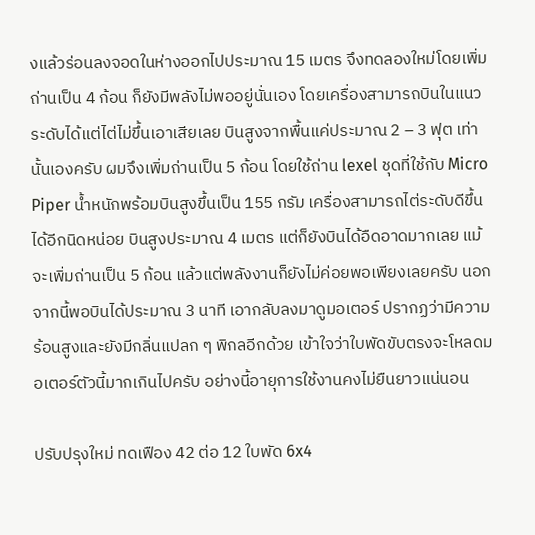งแล้วร่อนลงจอดในห่างออกไปประมาณ 15 เมตร จึงทดลองใหม่โดยเพิ่มถ่านเป็น 4 ก้อน ก็ยังมีพลังไม่พออยู่นั่นเอง โดยเครื่องสามารถบินในแนวระดับได้แต่ไต่ไม่ขึ้นเอาเสียเลย บินสูงจากพื้นแค่ประมาณ 2 – 3 ฟุต เท่านั้นเองครับ ผมจึงเพิ่มถ่านเป็น 5 ก้อน โดยใช้ถ่าน lexel ชุดที่ใช้กับ Micro Piper น้ำหนักพร้อมบินสูงขึ้นเป็น 155 กรัม เครื่องสามารถไต่ระดับดีขึ้นได้อีกนิดหน่อย บินสูงประมาณ 4 เมตร แต่ก็ยังบินได้อืดอาดมากเลย แม้จะเพิ่มถ่านเป็น 5 ก้อน แล้วแต่พลังงานก็ยังไม่ค่อยพอเพียงเลยครับ นอกจากนี้พอบินได้ประมาณ 3 นาที เอากลับลงมาดูมอเตอร์ ปรากฏว่ามีความร้อนสูงและยังมีกลิ่นแปลก ๆ พิกลอีกด้วย เข้าใจว่าใบพัดขับตรงจะโหลดมอเตอร์ตัวนี้มากเกินไปครับ อย่างนี้อายุการใช้งานคงไม่ยืนยาวแน่นอน

ปรับปรุงใหม่ ทดเฟือง 42 ต่อ 12 ใบพัด 6x4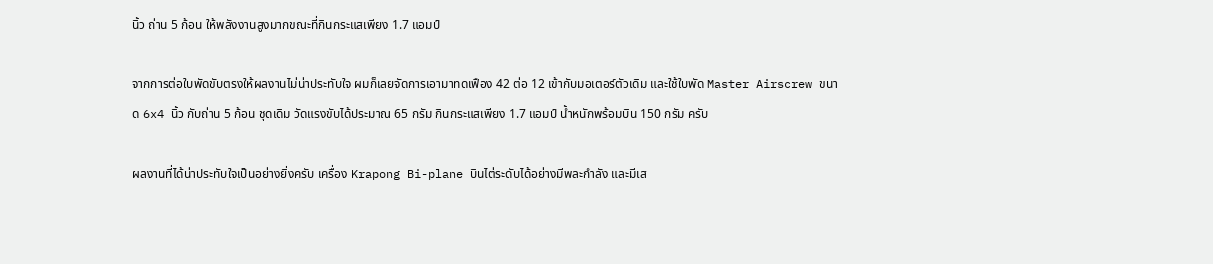นิ้ว ถ่าน 5 ก้อน ให้พลังงานสูงมากขณะที่กินกระแสเพียง 1.7 แอมป์

จากการต่อใบพัดขับตรงให้ผลงานไม่น่าประทับใจ ผมก็เลยจัดการเอามาทดเฟือง 42 ต่อ 12 เข้ากับมอเตอร์ตัวเดิม และใช้ใบพัด Master Airscrew ขนาด 6x4 นิ้ว กับถ่าน 5 ก้อน ชุดเดิม วัดแรงขับได้ประมาณ 65 กรัม กินกระแสเพียง 1.7 แอมป์ น้ำหนักพร้อมบิน 150 กรัม ครับ

ผลงานที่ได้น่าประทับใจเป็นอย่างยิ่งครับ เครื่อง Krapong Bi-plane บินไต่ระดับได้อย่างมีพละกำลัง และมีเส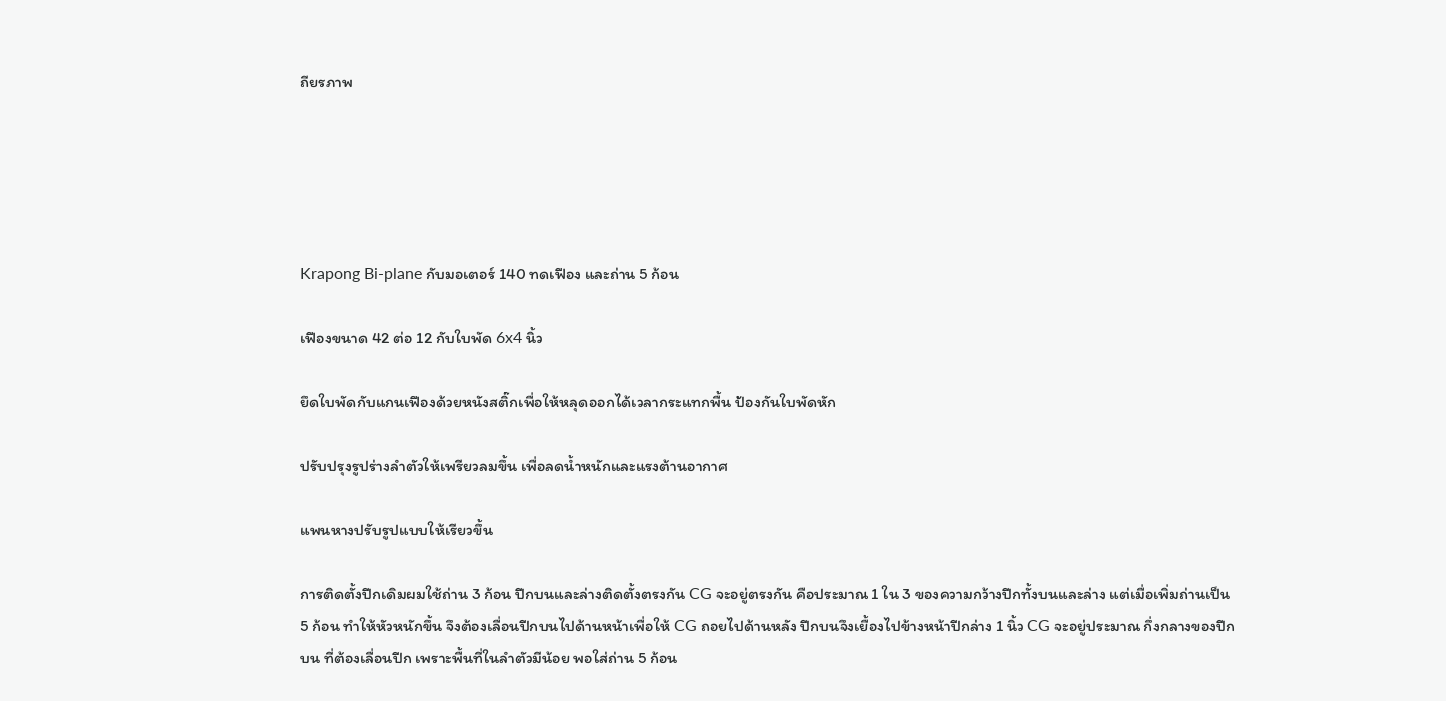ถียรภาพ





Krapong Bi-plane กับมอเตอร์ 140 ทดเฟือง และถ่าน 5 ก้อน

เฟืองขนาด 42 ต่อ 12 กับใบพัด 6x4 นิ้ว

ยึดใบพัดกับแกนเฟืองด้วยหนังสติ๊กเพื่อให้หลุดออกได้เวลากระแทกพื้น ป้องกันใบพัดหัก

ปรับปรุงรูปร่างลำตัวให้เพรียวลมขึ้น เพื่อลดน้ำหนักและแรงต้านอากาศ

แพนหางปรับรูปแบบให้เรียวขึ้น

การติดตั้งปีกเดิมผมใช้ถ่าน 3 ก้อน ปีกบนและล่างติดตั้งตรงกัน CG จะอยู่ตรงกัน คือประมาณ 1 ใน 3 ของความกว้างปีกทั้งบนและล่าง แต่เมื่อเพิ่มถ่านเป็น 5 ก้อน ทำให้หัวหนักขึ้น จึงต้องเลื่อนปีกบนไปด้านหน้าเพื่อให้ CG ถอยไปด้านหลัง ปีกบนจึงเยื้องไปข้างหน้าปีกล่าง 1 นิ้ว CG จะอยู่ประมาณ กึ่งกลางของปีกบน ที่ต้องเลื่อนปีก เพราะพื้นที่ในลำตัวมีน้อย พอใส่ถ่าน 5 ก้อน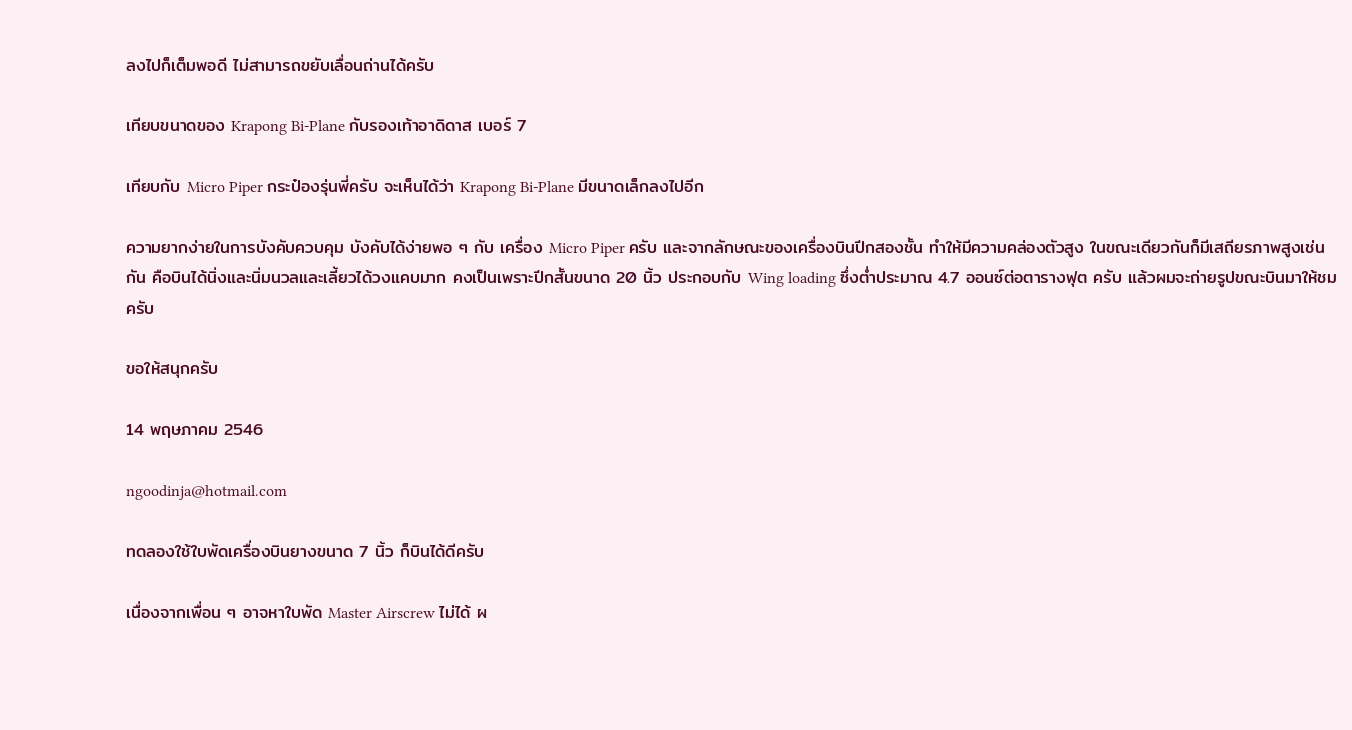ลงไปก็เต็มพอดี ไม่สามารถขยับเลื่อนถ่านได้ครับ

เทียบขนาดของ Krapong Bi-Plane กับรองเท้าอาดิดาส เบอร์ 7

เทียบกับ Micro Piper กระป๋องรุ่นพี่ครับ จะเห็นได้ว่า Krapong Bi-Plane มีขนาดเล็กลงไปอีก

ความยากง่ายในการบังคับควบคุม บังคับได้ง่ายพอ ๆ กับ เครื่อง Micro Piper ครับ และจากลักษณะของเครื่องบินปีกสองชั้น ทำให้มีความคล่องตัวสูง ในขณะเดียวกันก็มีเสถียรภาพสูงเช่นกัน คือบินได้นิ่งและนิ่มนวลและเลี้ยวได้วงแคบมาก คงเป็นเพราะปีกสั้นขนาด 20 นิ้ว ประกอบกับ Wing loading ซึ่งต่ำประมาณ 4.7 ออนซ์ต่อตารางฟุต ครับ แล้วผมจะถ่ายรูปขณะบินมาให้ชมครับ

ขอให้สนุกครับ

14 พฤษภาคม 2546

ngoodinja@hotmail.com

ทดลองใช้ใบพัดเครื่องบินยางขนาด 7 นิ้ว ก็บินได้ดีครับ

เนื่องจากเพื่อน ๆ อาจหาใบพัด Master Airscrew ไม่ได้ ผ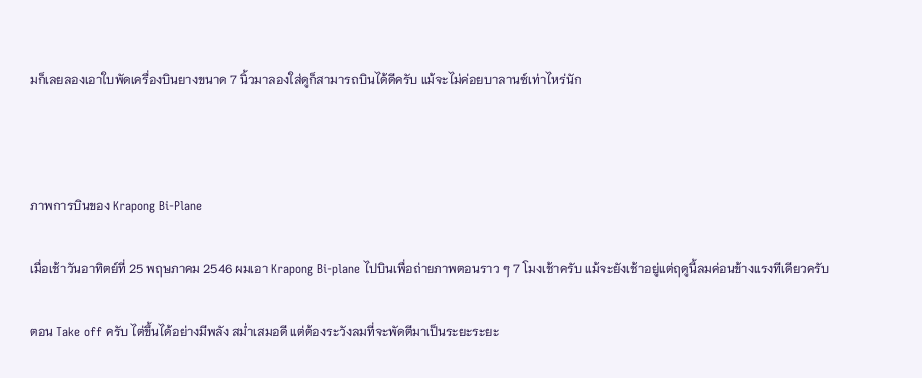มก็เลยลองเอาใบพัดเครื่องบินยางขนาด 7 นิ้วมาลองใส่ดูก็สามารถบินได้ดีครับ แม้จะไม่ค่อยบาลานซ์เท่าไหร่นัก



ภาพการบินของ Krapong Bi-Plane

เมื่อเช้าวันอาทิตย์ที่ 25 พฤษภาคม 2546 ผมเอา Krapong Bi-plane ไปบินเพื่อถ่ายภาพตอนราว ๆ 7 โมงเช้าครับ แม้จะยังเช้าอยู่แต่ฤดูนี้ลมค่อนข้างแรงทีเดียวครับ

ตอน Take off ครับ ไต่ขึ้นได้อย่างมีพลัง สม่ำเสมอดี แต่ต้องระวังลมที่จะพัดตีมาเป็นระยะระยะ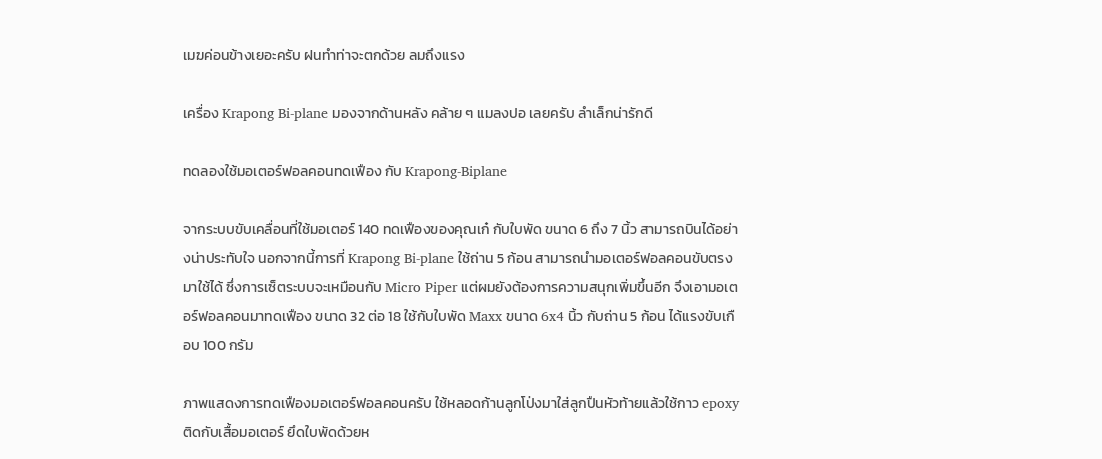เมฆค่อนข้างเยอะครับ ฝนทำท่าจะตกด้วย ลมถึงแรง

เครื่อง Krapong Bi-plane มองจากด้านหลัง คล้าย ๆ แมลงปอ เลยครับ ลำเล็กน่ารักดี

ทดลองใช้มอเตอร์ฟอลคอนทดเฟือง กับ Krapong-Biplane

จากระบบขับเคลื่อนที่ใช้มอเตอร์ 140 ทดเฟืองของคุณเก๋ กับใบพัด ขนาด 6 ถึง 7 นิ้ว สามารถบินได้อย่างน่าประทับใจ นอกจากนี้การที่ Krapong Bi-plane ใช้ถ่าน 5 ก้อน สามารถนำมอเตอร์ฟอลคอนขับตรงมาใช้ได้ ซึ่งการเซ็ตระบบจะเหมือนกับ Micro Piper แต่ผมยังต้องการความสนุกเพิ่มขึ้นอีก จึงเอามอเตอร์ฟอลคอนมาทดเฟือง ขนาด 32 ต่อ 18 ใช้กับใบพัด Maxx ขนาด 6x4 นิ้ว กับถ่าน 5 ก้อน ได้แรงขับเกือบ 100 กรัม

ภาพแสดงการทดเฟืองมอเตอร์ฟอลคอนครับ ใช้หลอดก้านลูกโป่งมาใส่ลูกปืนหัวท้ายแล้วใช้กาว epoxy ติดกับเสื้อมอเตอร์ ยึดใบพัดด้วยห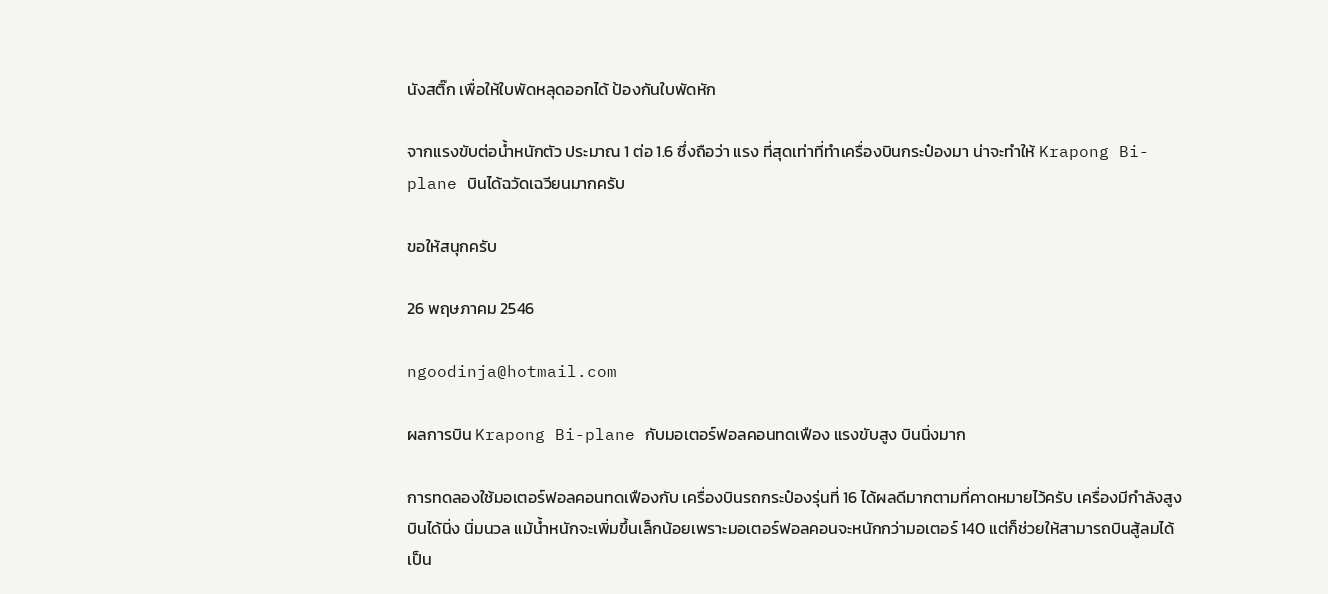นังสติ๊ก เพื่อให้ใบพัดหลุดออกได้ ป้องกันใบพัดหัก

จากแรงขับต่อน้ำหนักตัว ประมาณ 1 ต่อ 1.6 ซึ่งถือว่า แรง ที่สุดเท่าที่ทำเครื่องบินกระป๋องมา น่าจะทำให้ Krapong Bi-plane บินได้ฉวัดเฉวียนมากครับ

ขอให้สนุกครับ

26 พฤษภาคม 2546

ngoodinja@hotmail.com

ผลการบิน Krapong Bi-plane กับมอเตอร์ฟอลคอนทดเฟือง แรงขับสูง บินนิ่งมาก

การทดลองใช้มอเตอร์ฟอลคอนทดเฟืองกับ เครื่องบินรถกระป๋องรุ่นที่ 16 ได้ผลดีมากตามที่คาดหมายไว้ครับ เครื่องมีกำลังสูง บินได้นิ่ง นิ่มนวล แม้น้ำหนักจะเพิ่มขึ้นเล็กน้อยเพราะมอเตอร์ฟอลคอนจะหนักกว่ามอเตอร์ 140 แต่ก็ช่วยให้สามารถบินสู้ลมได้เป็น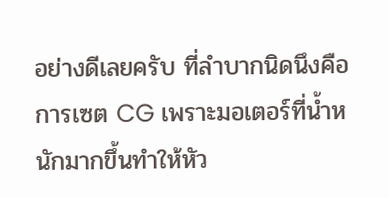อย่างดีเลยครับ ที่ลำบากนิดนึงคือการเซต CG เพราะมอเตอร์ที่น้ำหนักมากขึ้นทำให้หัว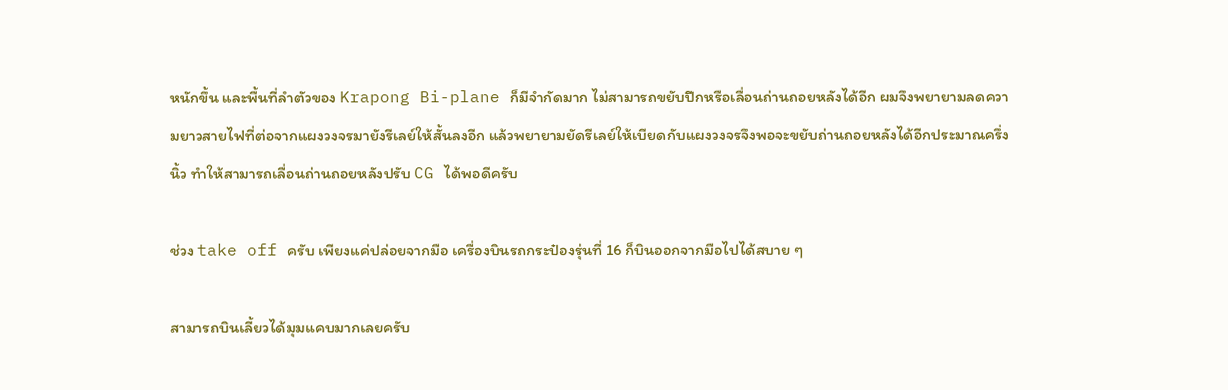หนักขึ้น และพื้นที่ลำตัวของ Krapong Bi-plane ก็มีจำกัดมาก ไม่สามารถขยับปีกหรือเลื่อนถ่านถอยหลังได้อีก ผมจึงพยายามลดความยาวสายไฟที่ต่อจากแผงวงจรมายังรีเลย์ให้สั้นลงอีก แล้วพยายามยัดรีเลย์ให้เบียดกับแผงวงจรจึงพอจะขยับถ่านถอยหลังได้อีกประมาณครึ่งนิ้ว ทำให้สามารถเลื่อนถ่านถอยหลังปรับ CG ได้พอดีครับ

ช่วง take off ครับ เพียงแค่ปล่อยจากมือ เครื่องบินรถกระป๋องรุ่นที่ 16 ก็บินออกจากมือไปได้สบาย ๆ

สามารถบินเลี้ยวได้มุมแคบมากเลยครับ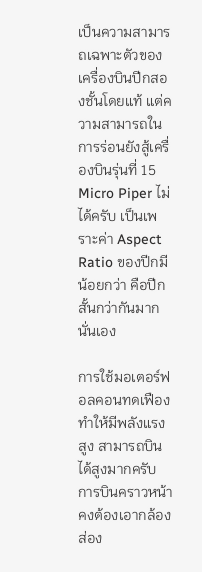เป็นความสามารถเฉพาะตัวของเครื่องบินปีกสองชั้นโดยแท้ แต่ความสามารถในการร่อนยังสู้เครื่องบินรุ่นที่ 15 Micro Piper ไม่ได้ครับ เป็นเพราะค่า Aspect Ratio ของปีกมีน้อยกว่า คือปีกสั้นกว่ากันมากนั่นเอง

การใช้มอเตอร์ฟอลคอนทดเฟืองทำให้มีพลังแรงสูง สามารถบินได้สูงมากครับ การบินคราวหน้าคงต้องเอากล้องส่อง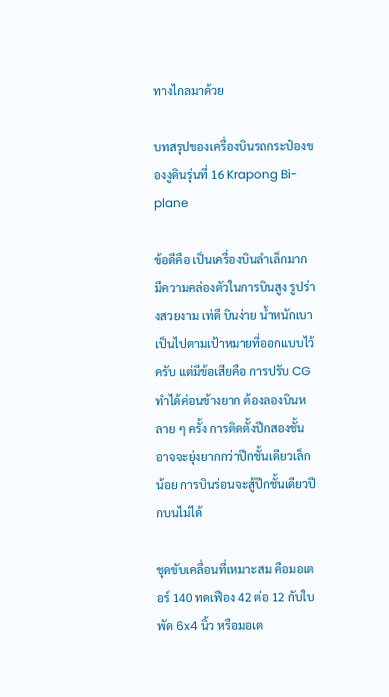ทางไกลมาด้วย

บทสรุปของเครื่องบินรถกระป๋องของงูดินรุ่นที่ 16 Krapong Bi-plane

ข้อดีคือ เป็นเครื่องบินลำเล็กมาก มีความคล่องตัวในการบินสูง รูปร่างสวยงาม เท่ดี บินง่าย น้ำหนักเบา เป็นไปตามเป้าหมายที่ออกแบบไว้ครับ แต่มีข้อเสียคือ การปรับ CG ทำได้ค่อนข้างยาก ต้องลองบินหลาย ๆ ครั้ง การติดตั้งปีกสองชั้น อาจจะยุ่งยากกว่าปีกชั้นเดียวเล็กน้อย การบินร่อนจะสู้ปีกชั้นเดียวปีกบนไม่ได้

ชุดขับเคลื่อนที่เหมาะสม คือมอเตอร์ 140 ทดเฟือง 42 ต่อ 12 กับใบพัด 6x4 นิ้ว หรือมอเต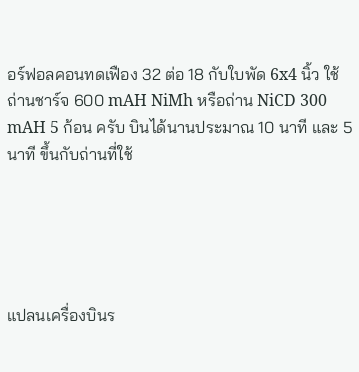อร์ฟอลคอนทดเฟือง 32 ต่อ 18 กับใบพัด 6x4 นิ้ว ใช้ถ่านชาร์จ 600 mAH NiMh หรือถ่าน NiCD 300 mAH 5 ก้อน ครับ บินได้นานประมาณ 10 นาที และ 5 นาที ขึ้นกับถ่านที่ใช้





แปลนเครื่องบินร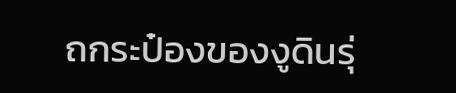ถกระป๋องของงูดินรุ่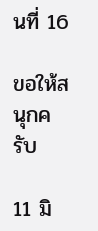นที่ 16

ขอให้สนุกครับ

11 มิ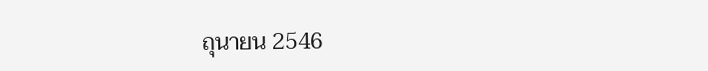ถุนายน 2546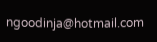ngoodinja@hotmail.com